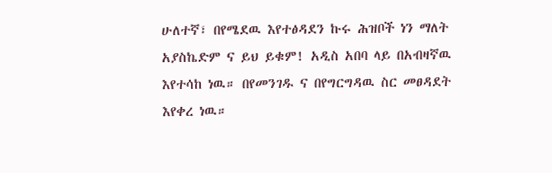ሁለተኛ፣ በየሜደዉ እየተፅዳደን ኩሩ ሕዝቦች ነን ማለት አያስኬድም ና ይህ ይቁም! አዲስ አበባ ላይ በአብዛኛዉ እየተሳከ ነዉ። በየመንገዱ ና በየግርግዳዉ ስር መፀዳደት እየቀረ ነዉ።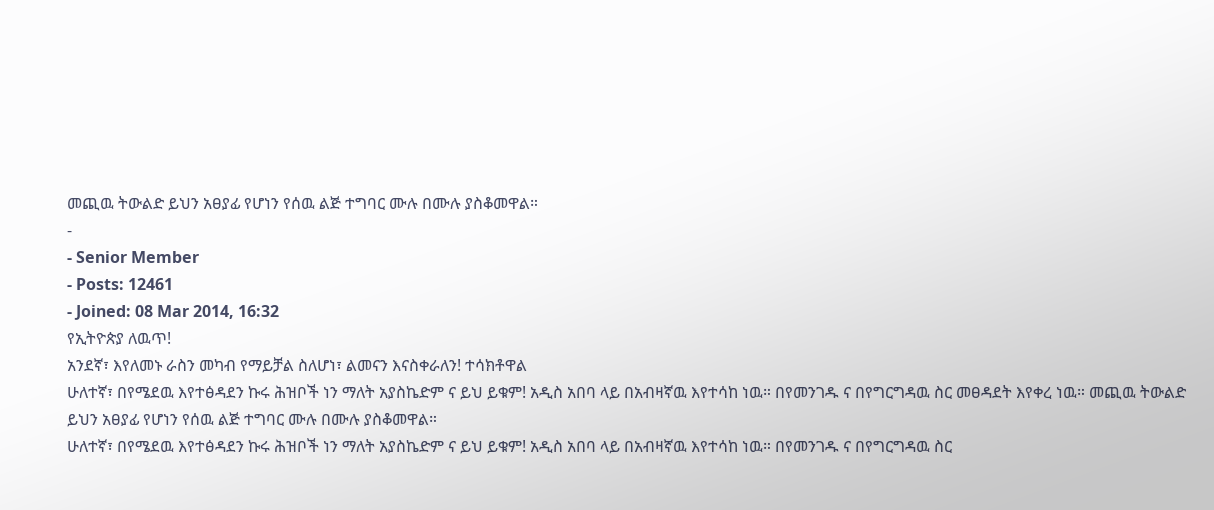መጪዉ ትውልድ ይህን አፀያፊ የሆነን የሰዉ ልጅ ተግባር ሙሉ በሙሉ ያስቆመዋል።
-
- Senior Member
- Posts: 12461
- Joined: 08 Mar 2014, 16:32
የኢትዮጵያ ለዉጥ!
አንደኛ፣ እየለመኑ ራስን መካብ የማይቻል ስለሆነ፣ ልመናን እናስቀራለን! ተሳክቶዋል
ሁለተኛ፣ በየሜደዉ እየተፅዳደን ኩሩ ሕዝቦች ነን ማለት አያስኬድም ና ይህ ይቁም! አዲስ አበባ ላይ በአብዛኛዉ እየተሳከ ነዉ። በየመንገዱ ና በየግርግዳዉ ስር መፀዳደት እየቀረ ነዉ። መጪዉ ትውልድ ይህን አፀያፊ የሆነን የሰዉ ልጅ ተግባር ሙሉ በሙሉ ያስቆመዋል።
ሁለተኛ፣ በየሜደዉ እየተፅዳደን ኩሩ ሕዝቦች ነን ማለት አያስኬድም ና ይህ ይቁም! አዲስ አበባ ላይ በአብዛኛዉ እየተሳከ ነዉ። በየመንገዱ ና በየግርግዳዉ ስር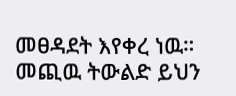መፀዳደት እየቀረ ነዉ። መጪዉ ትውልድ ይህን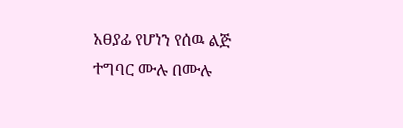አፀያፊ የሆነን የሰዉ ልጅ ተግባር ሙሉ በሙሉ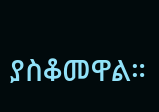ያስቆመዋል።